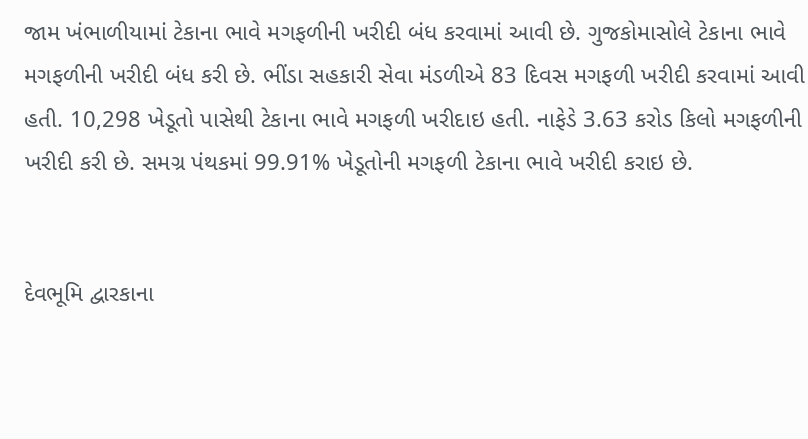જામ ખંભાળીયામાં ટેકાના ભાવે મગફળીની ખરીદી બંધ કરવામાં આવી છે. ગુજકોમાસોલે ટેકાના ભાવે મગફળીની ખરીદી બંધ કરી છે. ભીંડા સહકારી સેવા મંડળીએ 83 દિવસ મગફળી ખરીદી કરવામાં આવી હતી. 10,298 ખેડૂતો પાસેથી ટેકાના ભાવે મગફળી ખરીદાઇ હતી. નાફેડે 3.63 કરોડ કિલો મગફળીની ખરીદી કરી છે. સમગ્ર પંથકમાં 99.91% ખેડૂતોની મગફળી ટેકાના ભાવે ખરીદી કરાઇ છે.


દેવભૂમિ દ્વારકાના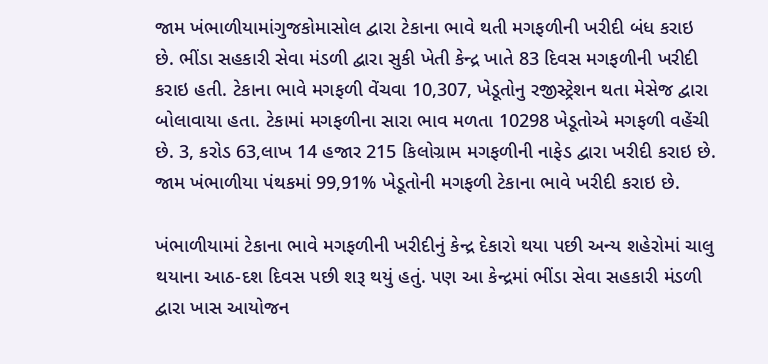જામ ખંભાળીયામાંગુજકોમાસોલ દ્વારા ટેકાના ભાવે થતી મગફળીની ખરીદી બંધ કરાઇ છે. ભીંડા સહકારી સેવા મંડળી દ્વારા સુકી ખેતી કેન્દ્ર ખાતે 83 દિવસ મગફળીની ખરીદી કરાઇ હતી. ટેકાના ભાવે મગફળી વેંચવા 10,307, ખેડૂતોનુ રજીસ્ટ્રેશન થતા મેસેજ દ્વારા બોલાવાયા હતા. ટેકામાં મગફળીના સારા ભાવ મળતા 10298 ખેડૂતોએ મગફળી વહેંચી છે. 3, કરોડ 63,લાખ 14 હજાર 215 કિલોગ્રામ મગફળીની નાફેડ દ્વારા ખરીદી કરાઇ છે. જામ ખંભાળીયા પંથકમાં 99,91% ખેડૂતોની મગફળી ટેકાના ભાવે ખરીદી કરાઇ છે.

ખંભાળીયામાં ટેકાના ભાવે મગફળીની ખરીદીનું કેન્દ્ર દેકારો થયા પછી અન્ય શહેરોમાં ચાલુ થયાના આઠ-દશ દિવસ પછી શરૂ થયું હતું. પણ આ કેન્દ્રમાં ભીંડા સેવા સહકારી મંડળી દ્વારા ખાસ આયોજન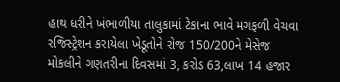હાથ ધરીને ખંભાળીયા તાલુકામાં ટેકાના ભાવે મગફળી વેચવા રજિસ્ટ્રેશન કરાયેલા ખેડૂતોને રોજ 150/200ને મેસેજ મોકલીને ગણતરીના દિવસમાં 3, કરોડ 63,લાખ 14 હજાર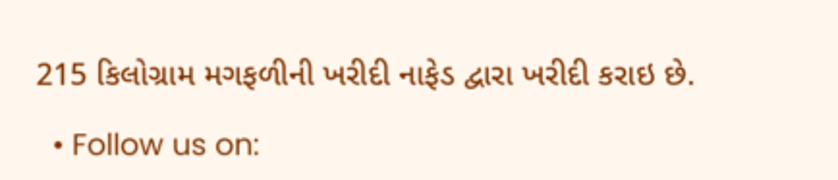215 કિલોગ્રામ મગફળીની ખરીદી નાફેડ દ્વારા ખરીદી કરાઇ છે.

  • Follow us on: